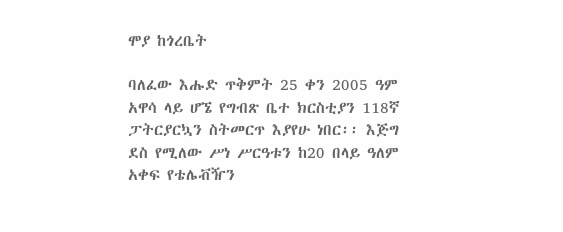ሞያ ከጎረቤት

ባለፈው እሑድ ጥቅምት 25 ቀን 2005 ዓም አዋሳ ላይ ሆኜ የግብጽ ቤተ ክርስቲያን 118ኛ ፓትርያርኳን ስትመርጥ እያየሁ ነበር፡፡ እጅግ ደስ የሚለው ሥነ ሥርዓቱን ከ20 በላይ ዓለም አቀፍ የቴሌቭዥን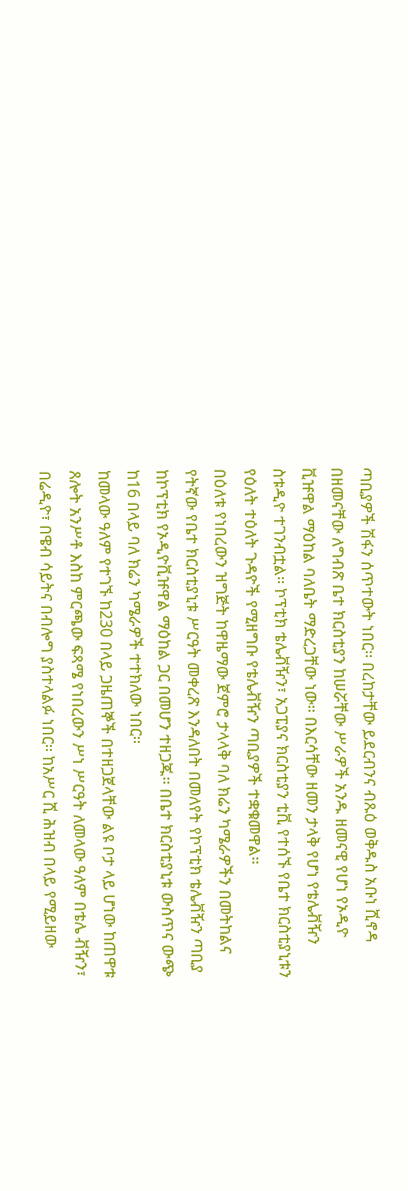ጣቢያዎች ሽፋን ሰጥተውት ነበር፡፡ በረከታቸው ይደርብንና ብጹዕ ወቅዱስ አቡነ ሺኖዳ በዘመናቸው ለግብጽ ቤተ ክርስቲያን ከሠሯቸው ሥራዎች አንዱ ዘመናዊ የሆነ የኦዲዮ ቪዡዋል ማዕከል ባለቤት ማድረጋቸው ነው፡፡ በእርሳቸው ዘመን ታላቅ የሆነ የቴሌቭዥን ስቱዲዮ ተገንብቷል፡፡ ኮፕቲክ ቴሌቭዥን፣ አጋፒያና ክርስቲያን ቲቪ የተሰኙ የቤተ ክርስቲያኒቱን የዕለት ተዕለት ጉዳዮች የሚዘግቡ የቴሌቭዥን ጣቢያዎች ተቋቁመዋል፡፡
በዕለቱ የነበረውን ዝግጅት ከዋዜማው ጀምሮ ታላላቅ ባለ ክሬን ካሜራዎችን በመትከልና የትኛው የቤተ ክርስቲያኒቱ ሥርዓት መቀረጽ እንዳለበት በመለየት የኮፕቲክ ቴሌቭዥን ጣቢያ ከኮፕቲክ የኦዲዮቪዡዋል ማዕከል ጋር በመሆን ተዘጋጁ፡፡ በቤተ ክርስቲያኒቱ ውስጥና ውጭ ከ16 በላይ ባለ ክሬን ካሜራዎች ተተክለው ነበር፡፡
ከመላው ዓለም የተገኙ ከ230 በላይ ጋዜጠኞች በተዘጋጀላቸው ልዩ ቦታ ላይ ሆነው ከጠዋቱ ጸሎት አንሥቶ እስከ ምርጫው ፍጻሜ የነበረውን ሥነ ሥርዓት ለመላው ዓለም በቴሌ ቭዥን፣ በሬዲዮ፣ በዌብ ሳይትና በብሎግ ያስተላልፉ ነበር፡፡ ከአሥር ሺ ሕዝብ በላይ የሚይዘው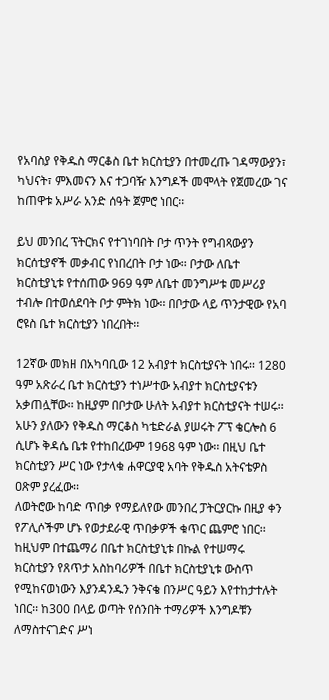የአባስያ የቅዱስ ማርቆስ ቤተ ክርስቲያን በተመረጡ ገዳማውያን፣ ካህናት፣ ምእመናን እና ተጋባዥ እንግዶች መሞላት የጀመረው ገና ከጠዋቱ አሥራ አንድ ሰዓት ጀምሮ ነበር፡፡

ይህ መንበረ ፕትርክና የተገነባበት ቦታ ጥንት የግብጻውያን ክርሰቲያኖች መቃብር የነበረበት ቦታ ነው፡፡ ቦታው ለቤተ ክርስቲያኒቱ የተሰጠው 969 ዓም ለቤተ መንግሥቱ መሥሪያ ተብሎ በተወሰደባት ቦታ ምትክ ነው፡፡ በቦታው ላይ ጥንታዊው የአባ ሮዩስ ቤተ ክርስቲያን ነበረበት፡፡

12ኛው መክዘ በአካባቢው 12 አብያተ ክርስቲያናት ነበሩ፡፡ 1280 ዓም አጽራረ ቤተ ክርስቲያን ተነሥተው አብያተ ክርስቲያናቱን አቃጠሏቸው፡፡ ከዚያም በቦታው ሁለት አብያተ ክርስቲያናት ተሠሩ፡፡
አሁን ያለውን የቅዱስ ማርቆስ ካቴድራል ያሠሩት ፖፕ ቄርሎስ 6 ሲሆኑ ቅዳሴ ቤቱ የተከበረውም 1968 ዓም ነው፡፡ በዚህ ቤተ ክርስቲያን ሥር ነው የታላቁ ሐዋርያዊ አባት የቅዱስ አትናቴዎስ ዐጽም ያረፈው፡፡
ለወትሮው ከባድ ጥበቃ የማይለየው መንበረ ፓትርያርኩ በዚያ ቀን የፖሊሶችም ሆኑ የወታደራዊ ጥበቃዎች ቁጥር ጨምሮ ነበር፡፡ ከዚህም በተጨማሪ በቤተ ክርስቲያኒቱ በኩል የተሠማሩ ክርስቲያን የጸጥታ አስከባሪዎች በቤተ ክርስቲያኒቱ ውስጥ የሚከናወነውን እያንዳንዱን ንቅናቄ በንሥር ዓይን እየተከታተሉት ነበር፡፡ ከ300 በላይ ወጣት የሰንበት ተማሪዎች እንግዶቹን ለማስተናገድና ሥነ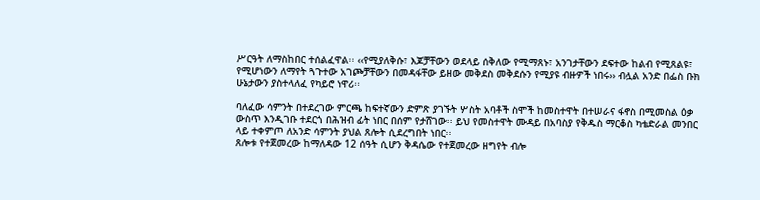ሥርዓት ለማስከበር ተሰልፈዋል፡፡ ‹‹የሚያለቅሱ፣ እጆቻቸውን ወደላይ ሰቅለው የሚማጸኑ፣ አንገታቸውን ደፍተው ከልብ የሚጸልዩ፣ የሚሆነውን ለማየት ጓጉተው አገጮቻቸውን በመዳፋቸው ይዘው መቅደስ መቅደሱን የሚያዩ ብዙዎች ነበሩ›› ብሏል አንድ በፌስ ቡክ ሁኔታውን ያስተላለፈ የካይሮ ነዋሪ፡፡

ባለፈው ሳምንት በተደረገው ምርጫ ከፍተኛውን ድምጽ ያገኙት ሦስት አባቶች ስሞች ከመስተዋት በተሠራና ፋኖስ በሚመስል ዕቃ ውስጥ እንዲገቡ ተደርጎ በሕዝብ ፊት ነበር በሰም የታሸገው፡፡ ይህ የመስተዋት ሙዳይ በአባስያ የቅዱስ ማርቆስ ካቴድራል መንበር ላይ ተቀምጦ ለአንድ ሳምንት ያህል ጸሎት ሲደረግበት ነበር፡፡
ጸሎቱ የተጀመረው ከማለዳው 12 ሰዓት ሲሆን ቅዳሴው የተጀመረው ዘግየት ብሎ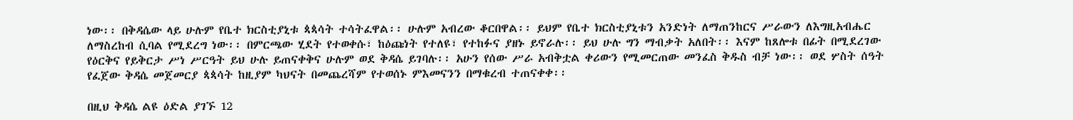ነው፡፡ በቅዳሴው ላይ ሁሉም የቤተ ክርስቲያኒቱ ጳጳሳት ተሳትፈዋል፡፡ ሁሉም አብረው ቆርበዋል፡፡ ይህም የቤተ ክርስቲያኒቱን አንድነት ለማጠንከርና ሥራውን ለእግዚአብሔር ለማስረከብ ሲባል የሚደረግ ነው፡፡ በምርጫው ሂደት የተወቀሱ፣ ከዕጩነት የተለዩ፣ የተከፉና ያዘኑ ይኖራሉ፡፡ ይህ ሁሉ ግን ማብቃት አለበት፡፡ እናም ከጸሎቱ በፊት በሚደረገው የዕርቅና የይቅርታ ሥነ ሥርዓት ይህ ሁሉ ይጠናቀቅና ሁሉም ወደ ቅዳሴ ይገባሉ፡፡ አሁን የሰው ሥራ አብቅቷል ቀሪውን የሚመርጠው መንፈስ ቅዱስ ብቻ ነው፡፡ ወደ ሦስት ሰዓት የፈጀው ቅዳሴ መጀመርያ ጳጳሳት ከዚያም ካህናት በመጨረሻም የተወሰኑ ምእመናንን በማቁረብ ተጠናቀቀ፡፡

በዚህ ቅዳሴ ልዩ ዕድል ያገኙ 12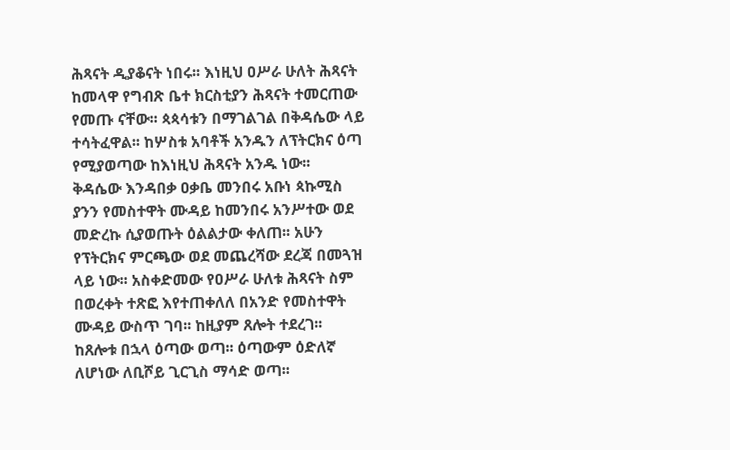ሕጻናት ዲያቆናት ነበሩ፡፡ እነዚህ ዐሥራ ሁለት ሕጻናት ከመላዋ የግብጽ ቤተ ክርስቲያን ሕጻናት ተመርጠው የመጡ ናቸው፡፡ ጳጳሳቱን በማገልገል በቅዳሴው ላይ ተሳትፈዋል፡፡ ከሦስቱ አባቶች አንዱን ለፕትርክና ዕጣ የሚያወጣው ከእነዚህ ሕጻናት አንዱ ነው፡፡
ቅዳሴው እንዳበቃ ዐቃቤ መንበሩ አቡነ ጳኩሚስ ያንን የመስተዋት ሙዳይ ከመንበሩ አንሥተው ወደ መድረኩ ሲያወጡት ዕልልታው ቀለጠ፡፡ አሁን የፕትርክና ምርጫው ወደ መጨረሻው ደረጃ በመጓዝ ላይ ነው፡፡ አስቀድመው የዐሥራ ሁለቱ ሕጻናት ስም በወረቀት ተጽፎ እየተጠቀለለ በአንድ የመስተዋት ሙዳይ ውስጥ ገባ፡፡ ከዚያም ጸሎት ተደረገ፡፡ ከጸሎቱ በኋላ ዕጣው ወጣ፡፡ ዕጣውም ዕድለኛ ለሆነው ለቢሾይ ጊርጊስ ማሳድ ወጣ፡፡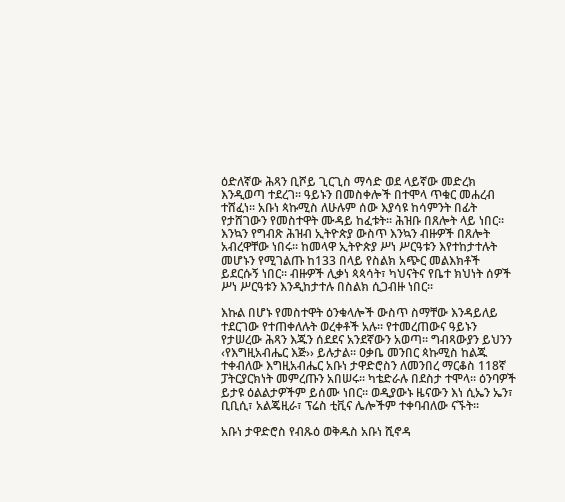ዕድለኛው ሕጻን ቢሾይ ጊርጊስ ማሳድ ወደ ላይኛው መድረክ እንዲወጣ ተደረገ፡፡ ዓይኑን በመስቀሎች በተሞላ ጥቁር መሐረብ ተሸፈነ፡፡ አቡነ ጳኩሚስ ለሁሉም ሰው እያሳዩ ከሳምንት በፊት የታሸገውን የመስተዋት ሙዳይ ከፈቱት፡፡ ሕዝቡ በጸሎት ላይ ነበር፡፡ እንኳን የግብጽ ሕዝብ ኢትዮጵያ ውስጥ እንኳን ብዙዎች በጸሎት አብረዋቸው ነበሩ፡፡ ከመላዋ ኢትዮጵያ ሥነ ሥርዓቱን እየተከታተሉት መሆኑን የሚገልጡ ከ133 በላይ የስልክ አጭር መልእክቶች ይደርሱኝ ነበር፡፡ ብዙዎች ሊቃነ ጳጳሳት፣ ካህናትና የቤተ ክህነት ሰዎች ሥነ ሥርዓቱን እንዲከታተሉ በስልክ ሲጋብዙ ነበር፡፡

እኩል በሆኑ የመስተዋት ዕንቁላሎች ውስጥ ስማቸው እንዳይለይ ተደርገው የተጠቀለሉት ወረቀቶች አሉ፡፡ የተመረጠውና ዓይኑን የታሠረው ሕጻን እጁን ሰደደና አንደኛውን አወጣ፡፡ ግብጻውያን ይህንን ‹የእግዚአብሔር እጅ›› ይሉታል፡፡ ዐቃቤ መንበር ጳኩሚስ ከልጁ ተቀብለው እግዚአብሔር አቡነ ታዋድሮስን ለመንበረ ማርቆስ 118ኛ ፓትርያርክነት መምረጡን አበሠሩ፡፡ ካቴድራሉ በደስታ ተሞላ፡፡ ዕንባዎች ይታዩ ዕልልታዎችም ይሰሙ ነበር፡፡ ወዲያውኑ ዜናውን እነ ሲኤን ኤን፣ ቢቢሲ፣ አልጄዚራ፣ ፕሬስ ቲቪና ሌሎችም ተቀባብለው ናኙት፡፡

አቡነ ታዋድሮስ የብጹዕ ወቅዱስ አቡነ ሺኖዳ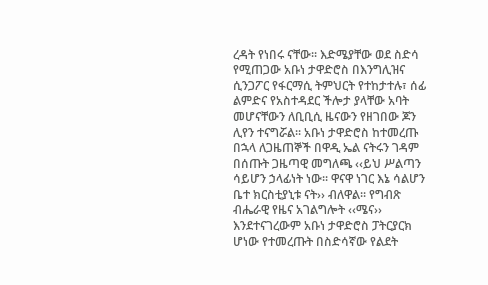ረዳት የነበሩ ናቸው፡፡ እድሜያቸው ወደ ስድሳ የሚጠጋው አቡነ ታዋድሮስ በእንግሊዝና ሲንጋፖር የፋርማሲ ትምህርት የተከታተሉ፣ ሰፊ ልምድና የአስተዳደር ችሎታ ያላቸው አባት መሆናቸውን ለቢቢሲ ዜናውን የዘገበው ጆን ሊየን ተናግሯል፡፡ አቡነ ታዋድሮስ ከተመረጡ በኋላ ለጋዜጠኞች በዋዲ ኤል ናትሩን ገዳም በሰጡት ጋዜጣዊ መግለጫ ‹‹ይህ ሥልጣን ሳይሆን ኃላፊነት ነው፡፡ ዋናዋ ነገር እኔ ሳልሆን ቤተ ክርስቲያኒቱ ናት›› ብለዋል፡፡ የግብጽ ብሔራዊ የዜና አገልግሎት ‹‹ሜና›› እንደተናገረውም አቡነ ታዋድሮስ ፓትርያርክ ሆነው የተመረጡት በስድሳኛው የልደት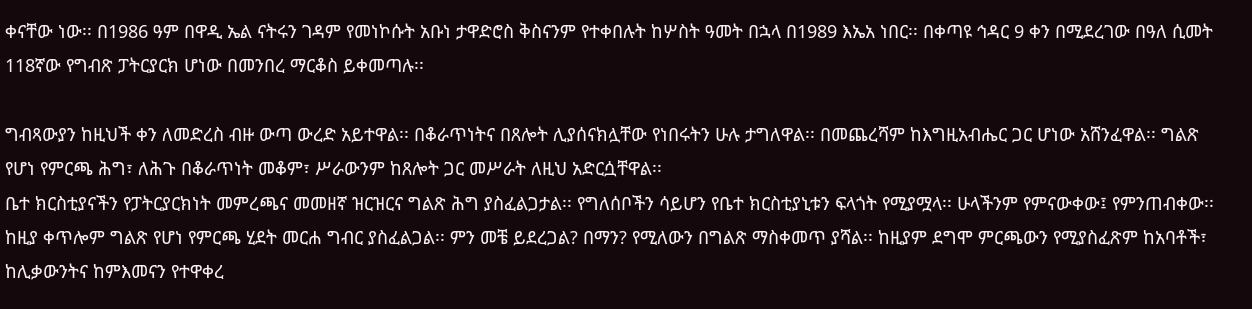ቀናቸው ነው፡፡ በ1986 ዓም በዋዲ ኤል ናትሩን ገዳም የመነኮሱት አቡነ ታዋድሮስ ቅስናንም የተቀበሉት ከሦስት ዓመት በኋላ በ1989 እኤአ ነበር፡፡ በቀጣዩ ኅዳር 9 ቀን በሚደረገው በዓለ ሲመት 118ኛው የግብጽ ፓትርያርክ ሆነው በመንበረ ማርቆስ ይቀመጣሉ፡፡

ግብጻውያን ከዚህች ቀን ለመድረስ ብዙ ውጣ ውረድ አይተዋል፡፡ በቆራጥነትና በጸሎት ሊያሰናክሏቸው የነበሩትን ሁሉ ታግለዋል፡፡ በመጨረሻም ከእግዚአብሔር ጋር ሆነው አሸንፈዋል፡፡ ግልጽ የሆነ የምርጫ ሕግ፣ ለሕጉ በቆራጥነት መቆም፣ ሥራውንም ከጸሎት ጋር መሥራት ለዚህ አድርሷቸዋል፡፡
ቤተ ክርስቲያናችን የፓትርያርክነት መምረጫና መመዘኛ ዝርዝርና ግልጽ ሕግ ያስፈልጋታል፡፡ የግለሰቦችን ሳይሆን የቤተ ክርስቲያኒቱን ፍላጎት የሚያሟላ፡፡ ሁላችንም የምናውቀው፤ የምንጠብቀው፡፡ ከዚያ ቀጥሎም ግልጽ የሆነ የምርጫ ሂደት መርሐ ግብር ያስፈልጋል፡፡ ምን መቼ ይደረጋል? በማን? የሚለውን በግልጽ ማስቀመጥ ያሻል፡፡ ከዚያም ደግሞ ምርጫውን የሚያስፈጽም ከአባቶች፣ ከሊቃውንትና ከምእመናን የተዋቀረ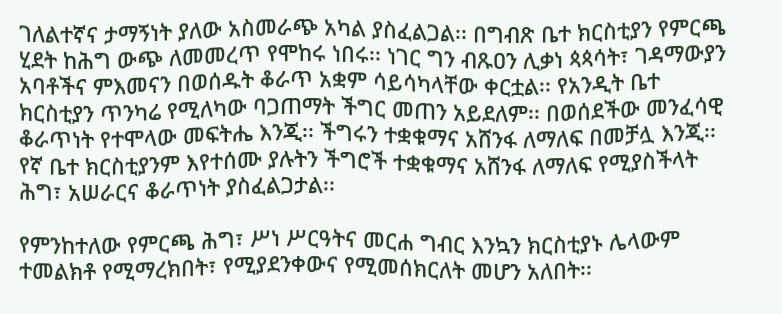ገለልተኛና ታማኝነት ያለው አስመራጭ አካል ያስፈልጋል፡፡ በግብጽ ቤተ ክርስቲያን የምርጫ ሂደት ከሕግ ውጭ ለመመረጥ የሞከሩ ነበሩ፡፡ ነገር ግን ብጹዐን ሊቃነ ጳጳሳት፣ ገዳማውያን አባቶችና ምእመናን በወሰዱት ቆራጥ አቋም ሳይሳካላቸው ቀርቷል፡፡ የአንዲት ቤተ ክርስቲያን ጥንካሬ የሚለካው ባጋጠማት ችግር መጠን አይደለም፡፡ በወሰደችው መንፈሳዊ ቆራጥነት የተሞላው መፍትሔ እንጂ፡፡ ችግሩን ተቋቁማና አሸንፋ ለማለፍ በመቻሏ እንጂ፡፡ የኛ ቤተ ክርስቲያንም እየተሰሙ ያሉትን ችግሮች ተቋቁማና አሸንፋ ለማለፍ የሚያስችላት ሕግ፣ አሠራርና ቆራጥነት ያስፈልጋታል፡፡

የምንከተለው የምርጫ ሕግ፣ ሥነ ሥርዓትና መርሐ ግብር እንኳን ክርስቲያኑ ሌላውም ተመልክቶ የሚማረክበት፣ የሚያደንቀውና የሚመሰክርለት መሆን አለበት፡፡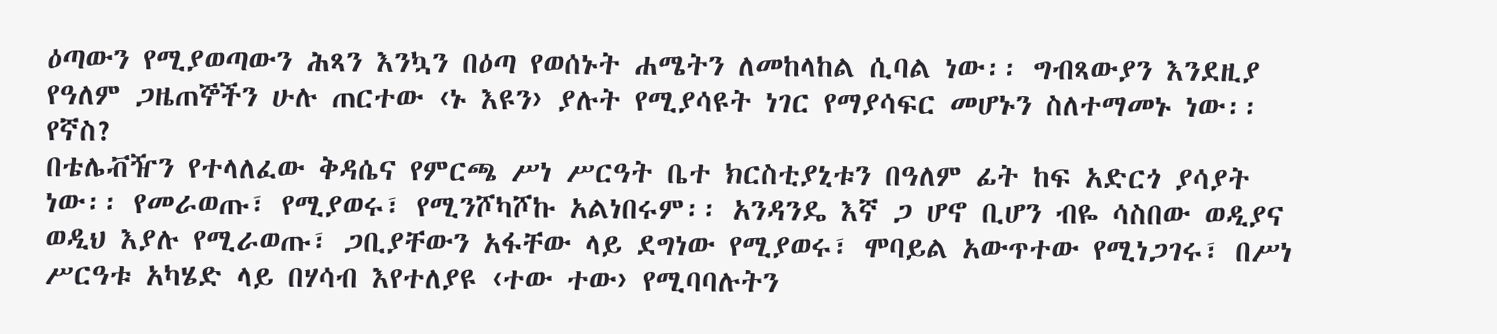ዕጣውን የሚያወጣውን ሕጻን እንኳን በዕጣ የወሰኑት ሐሜትን ለመከላከል ሲባል ነው፡፡ ግብጻውያን እንደዚያ የዓለም ጋዜጠኞችን ሁሉ ጠርተው ‹ኑ እዩን› ያሉት የሚያሳዩት ነገር የማያሳፍር መሆኑን ስለተማመኑ ነው፡፡ የኛስ?
በቴሌቭዥን የተላለፈው ቅዳሴና የምርጫ ሥነ ሥርዓት ቤተ ክርስቲያኒቱን በዓለም ፊት ከፍ አድርጎ ያሳያት ነው፡፡ የመራወጡ፣ የሚያወሩ፣ የሚንሾካሾኩ አልነበሩም፡፡ አንዳንዴ እኛ ጋ ሆኖ ቢሆን ብዬ ሳስበው ወዲያና ወዲህ እያሉ የሚራወጡ፣ ጋቢያቸውን አፋቸው ላይ ደግነው የሚያወሩ፣ ሞባይል አውጥተው የሚነጋገሩ፣ በሥነ ሥርዓቱ አካሄድ ላይ በሃሳብ እየተለያዩ ‹ተው ተው› የሚባባሉትን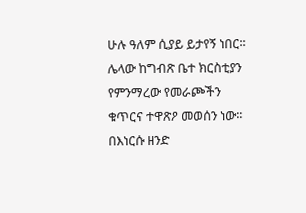ሁሉ ዓለም ሲያይ ይታየኝ ነበር፡፡
ሌላው ከግብጽ ቤተ ክርስቲያን የምንማረው የመራጮችን ቁጥርና ተዋጽዖ መወሰን ነው፡፡ በእነርሱ ዘንድ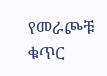የመራጮቹ ቁጥር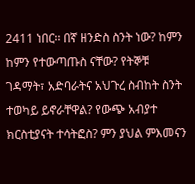2411 ነበር፡፡ በኛ ዘንድስ ስንት ነው? ከምን ከምን የተውጣጡስ ናቸው? የትኞቹ ገዳማት፣ አድባራትና አህጉረ ስብከት ስንት ተወካይ ይኖራቸዋል? የውጭ አብያተ ክርስቲያናት ተሳትፎስ? ምን ያህል ምእመናን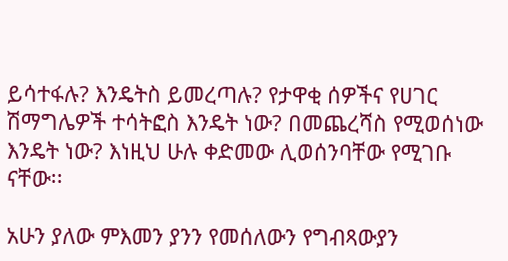ይሳተፋሉ? እንዴትስ ይመረጣሉ? የታዋቂ ሰዎችና የሀገር ሽማግሌዎች ተሳትፎስ እንዴት ነው? በመጨረሻስ የሚወሰነው እንዴት ነው? እነዚህ ሁሉ ቀድመው ሊወሰንባቸው የሚገቡ ናቸው፡፡

አሁን ያለው ምእመን ያንን የመሰለውን የግብጻውያን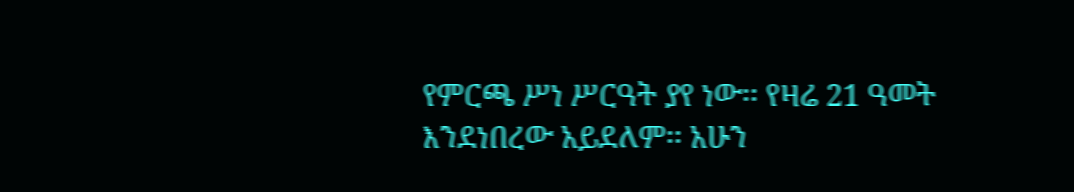የምርጫ ሥነ ሥርዓት ያየ ነው፡፡ የዛሬ 21 ዓመት እንደነበረው አይደለም፡፡ አሁን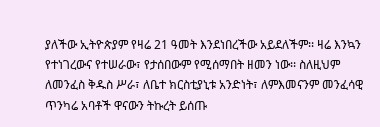ያለችው ኢትዮጵያም የዛሬ 21 ዓመት እንደነበረችው አይደለችም፡፡ ዛሬ እንኳን የተነገረውና የተሠራው፣ የታሰበውም የሚሰማበት ዘመን ነው፡፡ ስለዚህም ለመንፈስ ቅዱስ ሥራ፣ ለቤተ ክርስቲያኒቱ አንድነት፣ ለምእመናንም መንፈሳዊ ጥንካሬ አባቶች ዋናውን ትኩረት ይሰጡ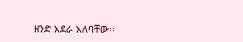ዘንድ አደራ አለባቸው፡፡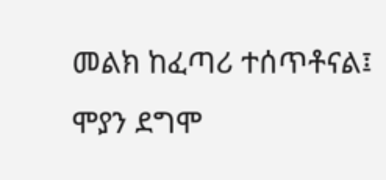መልክ ከፈጣሪ ተሰጥቶናል፤ ሞያን ደግሞ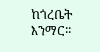ከጎረቤት እንማር፡፡